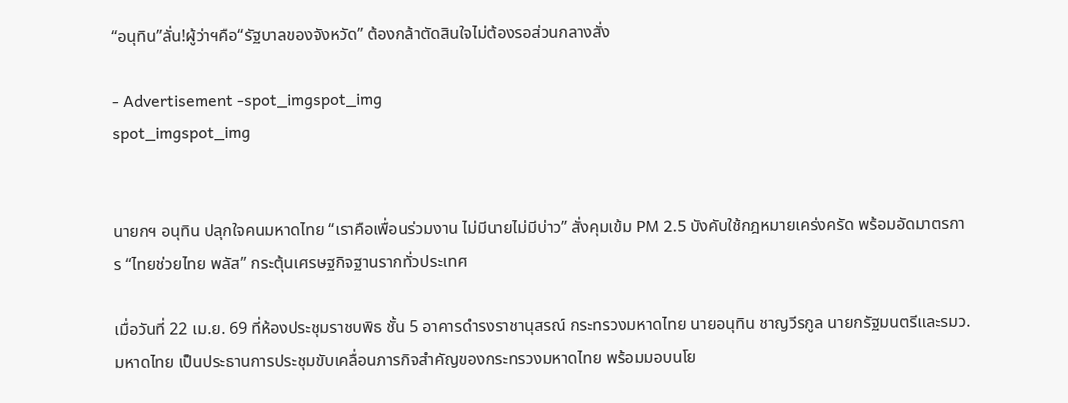“อนุทิน”ลั่น!ผู้ว่าฯคือ“รัฐบาลของจังหวัด” ต้องกล้าตัดสินใจไม่ต้องรอส่วนกลางสั่ง

- Advertisement -spot_imgspot_img
spot_imgspot_img


นายกฯ อนุทิน ปลุกใจคนมหาดไทย “เราคือเพื่อนร่วมงาน ไม่มีนายไม่มีบ่าว” สั่งคุมเข้ม PM 2.5 บังคับใช้กฎหมายเคร่งครัด พร้อมอัดมาตรการ “ไทยช่วยไทย พลัส” กระตุ้นเศรษฐกิจฐานรากทั่วประเทศ

เมื่อวันที่ 22 เม.ย. 69 ที่ห้องประชุมราชบพิธ ชั้น 5 อาคารดำรงราชานุสรณ์ กระทรวงมหาดไทย นายอนุทิน ชาญวีรกูล นายกรัฐมนตรีและรมว.มหาดไทย เป็นประธานการประชุมขับเคลื่อนภารกิจสำคัญของกระทรวงมหาดไทย พร้อมมอบนโย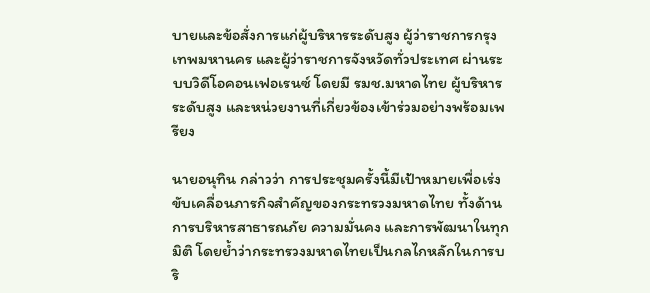บายและข้อสั่งการแก่ผู้บริหารระดับสูง ผู้ว่าราชการกรุงเทพมหานคร และผู้ว่าราชการจังหวัดทั่วประเทศ ผ่านระบบวิดีโอคอนเฟอเรนซ์ โดยมี รมช.มหาดไทย ผู้บริหารระดับสูง และหน่วยงานที่เกี่ยวข้องเข้าร่วมอย่างพร้อมเพรียง

นายอนุทิน กล่าวว่า การประชุมครั้งนี้มีเป้าหมายเพื่อเร่งขับเคลื่อนภารกิจสำคัญของกระทรวงมหาดไทย ทั้งด้านการบริหารสาธารณภัย ความมั่นคง และการพัฒนาในทุกมิติ โดยย้ำว่ากระทรวงมหาดไทยเป็นกลไกหลักในการบริ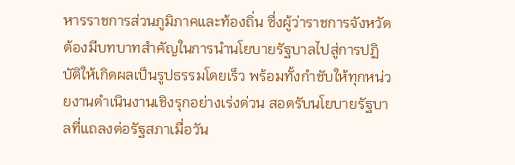หารราชการส่วนภูมิภาคและท้องถิ่น ซึ่งผู้ว่าราชการจังหวัดต้องมีบทบาทสำคัญในการนำนโยบายรัฐบาลไปสู่การปฏิบัติให้เกิดผลเป็นรูปธรรมโดยเร็ว พร้อมทั้งกำชับให้ทุกหน่วยงานดำเนินงานเชิงรุกอย่างเร่งด่วน สอดรับนโยบายรัฐบาลที่แถลงต่อรัฐสภาเมื่อวัน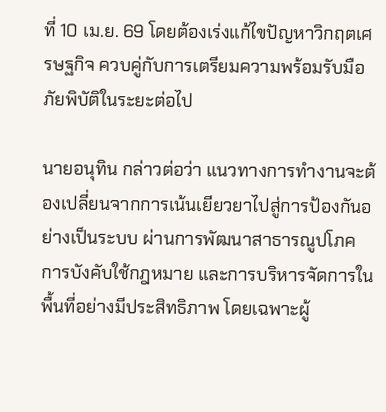ที่ 10 เม.ย. 69 โดยต้องเร่งแก้ไขปัญหาวิกฤตเศรษฐกิจ ควบคู่กับการเตรียมความพร้อมรับมือภัยพิบัติในระยะต่อไป

นายอนุทิน กล่าวต่อว่า แนวทางการทำงานจะต้องเปลี่ยนจากการเน้นเยียวยาไปสู่การป้องกันอย่างเป็นระบบ ผ่านการพัฒนาสาธารณูปโภค การบังคับใช้กฎหมาย และการบริหารจัดการในพื้นที่อย่างมีประสิทธิภาพ โดยเฉพาะผู้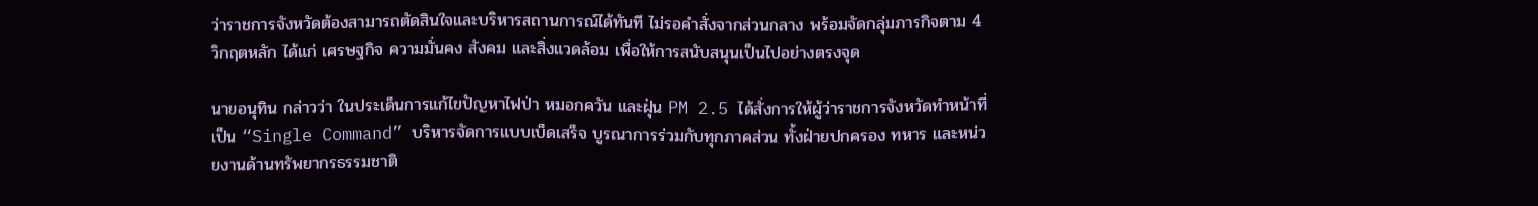ว่าราชการจังหวัดต้องสามารถตัดสินใจและบริหารสถานการณ์ได้ทันที ไม่รอคำสั่งจากส่วนกลาง พร้อมจัดกลุ่มภารกิจตาม 4 วิกฤตหลัก ได้แก่ เศรษฐกิจ ความมั่นคง สังคม และสิ่งแวดล้อม เพื่อให้การสนับสนุนเป็นไปอย่างตรงจุด

นายอนุทิน กล่าวว่า ในประเด็นการแก้ไขปัญหาไฟป่า หมอกควัน และฝุ่น PM 2.5 ได้สั่งการให้ผู้ว่าราชการจังหวัดทำหน้าที่เป็น “Single Command” บริหารจัดการแบบเบ็ดเสร็จ บูรณาการร่วมกับทุกภาคส่วน ทั้งฝ่ายปกครอง ทหาร และหน่วยงานด้านทรัพยากรธรรมชาติ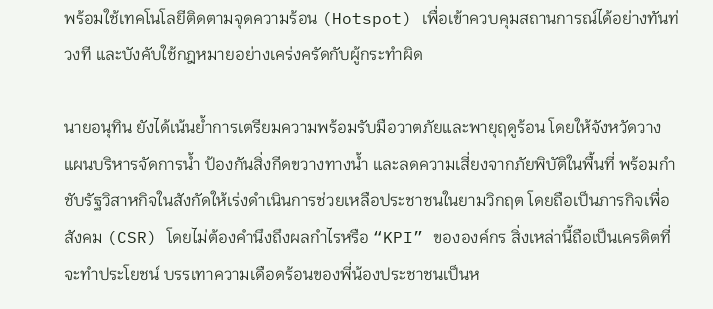พร้อมใช้เทคโนโลยีติดตามจุดความร้อน (Hotspot) เพื่อเข้าควบคุมสถานการณ์ได้อย่างทันท่วงที และบังคับใช้กฎหมายอย่างเคร่งครัดกับผู้กระทำผิด

นายอนุทิน ยังได้เน้นย้ำการเตรียมความพร้อมรับมือวาตภัยและพายุฤดูร้อน โดยให้จังหวัดวางแผนบริหารจัดการน้ำ ป้องกันสิ่งกีดขวางทางน้ำ และลดความเสี่ยงจากภัยพิบัติในพื้นที่ พร้อมกำชับรัฐวิสาหกิจในสังกัดให้เร่งดำเนินการช่วยเหลือประชาชนในยามวิกฤต โดยถือเป็นภารกิจเพื่อสังคม (CSR) โดยไม่ต้องคำนึงถึงผลกำไรหรือ “KPI” ขององค์กร สิ่งเหล่านี้ถือเป็นเครดิตที่จะทำประโยชน์ บรรเทาความเดือดร้อนของพี่น้องประชาชนเป็นห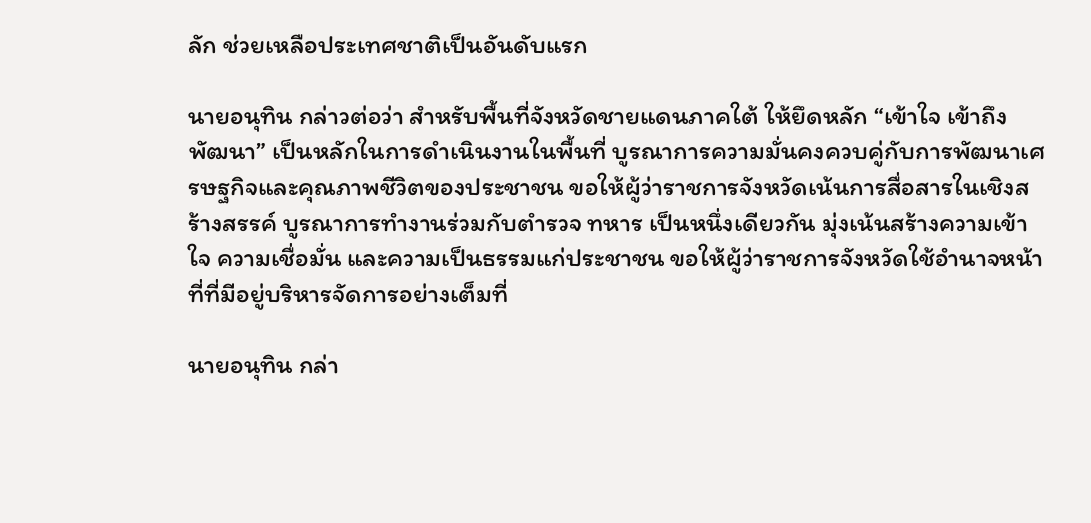ลัก ช่วยเหลือประเทศชาติเป็นอันดับแรก

นายอนุทิน กล่าวต่อว่า สำหรับพื้นที่จังหวัดชายแดนภาคใต้ ให้ยึดหลัก “เข้าใจ เข้าถึง พัฒนา” เป็นหลักในการดำเนินงานในพื้นที่ บูรณาการความมั่นคงควบคู่กับการพัฒนาเศรษฐกิจและคุณภาพชีวิตของประชาชน ขอให้ผู้ว่าราชการจังหวัดเน้นการสื่อสารในเชิงสร้างสรรค์ บูรณาการทำงานร่วมกับตำรวจ ทหาร เป็นหนึ่งเดียวกัน มุ่งเน้นสร้างความเข้าใจ ความเชื่อมั่น และความเป็นธรรมแก่ประชาชน ขอให้ผู้ว่าราชการจังหวัดใช้อำนาจหน้าที่ที่มีอยู่บริหารจัดการอย่างเต็มที่

นายอนุทิน กล่า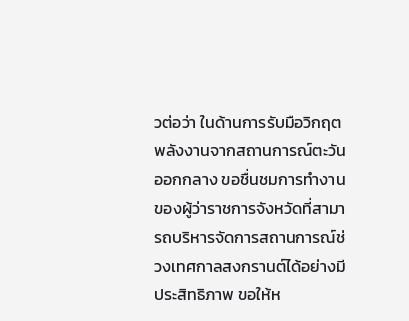วต่อว่า ในด้านการรับมือวิกฤตพลังงานจากสถานการณ์ตะวันออกกลาง ขอชื่นชมการทำงานของผู้ว่าราชการจังหวัดที่สามารถบริหารจัดการสถานการณ์ช่วงเทศกาลสงกรานต์ได้อย่างมีประสิทธิภาพ ขอให้ห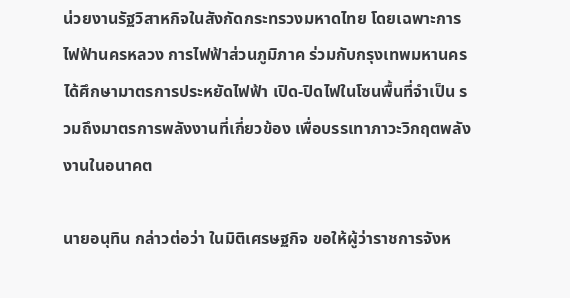น่วยงานรัฐวิสาหกิจในสังกัดกระทรวงมหาดไทย โดยเฉพาะการไฟฟ้านครหลวง การไฟฟ้าส่วนภูมิภาค ร่วมกับกรุงเทพมหานคร ได้ศึกษามาตรการประหยัดไฟฟ้า เปิด-ปิดไฟในโซนพื้นที่จำเป็น รวมถึงมาตรการพลังงานที่เกี่ยวข้อง เพื่อบรรเทาภาวะวิกฤตพลังงานในอนาคต

นายอนุทิน กล่าวต่อว่า ในมิติเศรษฐกิจ ขอให้ผู้ว่าราชการจังห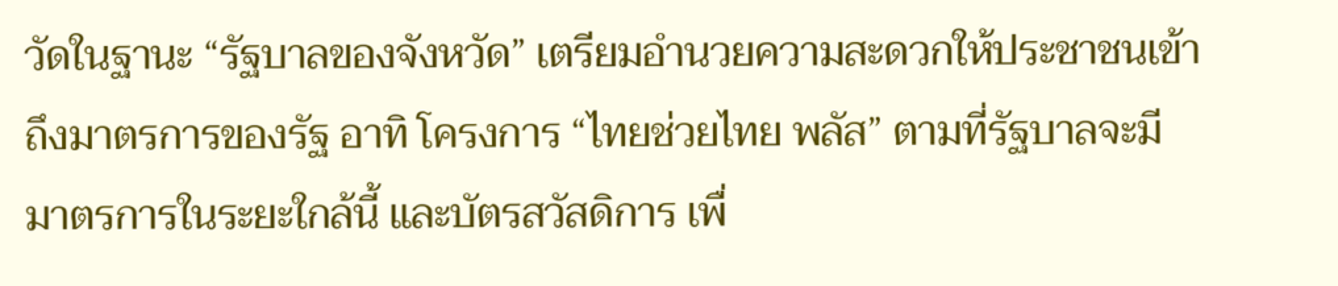วัดในฐานะ “รัฐบาลของจังหวัด” เตรียมอำนวยความสะดวกให้ประชาชนเข้าถึงมาตรการของรัฐ อาทิ โครงการ “ไทยช่วยไทย พลัส” ตามที่รัฐบาลจะมีมาตรการในระยะใกล้นี้ และบัตรสวัสดิการ เพื่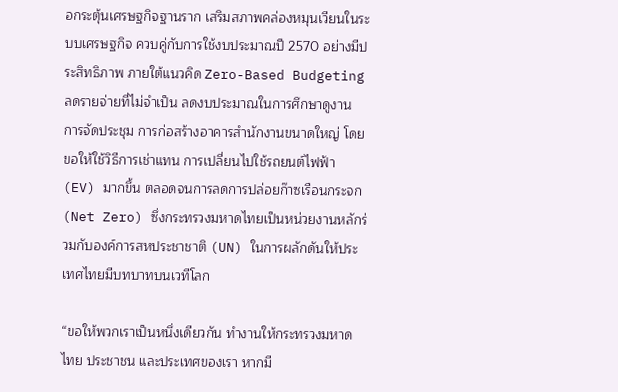อกระตุ้นเศรษฐกิจฐานราก เสริมสภาพคล่องหมุนเวียนในระบบเศรษฐกิจ ควบคู่กับการใช้งบประมาณปี 2570 อย่างมีประสิทธิภาพ ภายใต้แนวคิด Zero-Based Budgeting ลดรายจ่ายที่ไม่จำเป็น ลดงบประมาณในการศึกษาดูงาน การจัดประชุม การก่อสร้างอาคารสำนักงานขนาดใหญ่ โดยขอให้ใช้วิธีการเช่าแทน การเปลี่ยนไปใช้รถยนต์ไฟฟ้า (EV) มากขึ้น ตลอดจนการลดการปล่อยก๊าซเรือนกระจก (Net Zero) ซึ่งกระทรวงมหาดไทยเป็นหน่วยงานหลักร่วมกับองค์การสหประชาชาติ (UN) ในการผลักดันให้ประเทศไทยมีบทบาทบนเวทีโลก

“ขอให้พวกเราเป็นหนึ่งเดียวกัน ทำงานให้กระทรวงมหาดไทย ประชาชน และประเทศของเรา หากมี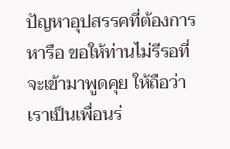ปัญหาอุปสรรคที่ต้องการหารือ ขอให้ท่านไม่รีรอที่จะเข้ามาพูดคุย ให้ถือว่าเราเป็นเพื่อนร่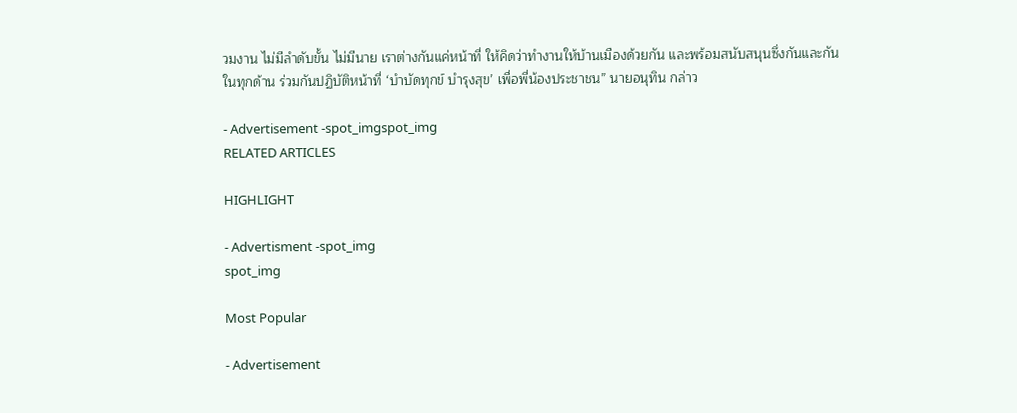วมงาน ไม่มีลำดับขั้น ไม่มีนาย เราต่างกันแค่หน้าที่ ให้คิดว่าทำงานให้บ้านเมืองด้วยกัน และพร้อมสนับสนุนซึ่งกันและกันในทุกด้าน ร่วมกันปฏิบัติหน้าที่ ‘บำบัดทุกข์ บำรุงสุข’ เพื่อพี่น้องประชาชน” นายอนุทิน กล่าว

- Advertisement -spot_imgspot_img
RELATED ARTICLES

HIGHLIGHT

- Advertisment -spot_img
spot_img

Most Popular

- Advertisement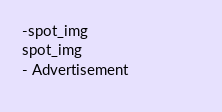-spot_img
spot_img
- Advertisement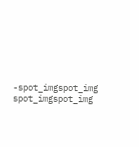-spot_imgspot_img
spot_imgspot_img